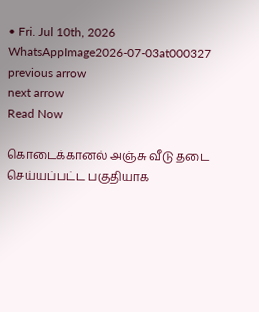• Fri. Jul 10th, 2026
WhatsAppImage2026-07-03at000327
previous arrow
next arrow
Read Now

கொடைக்கானல் அஞ்சு வீடு தடை செய்யப்பட்ட பகுதியாக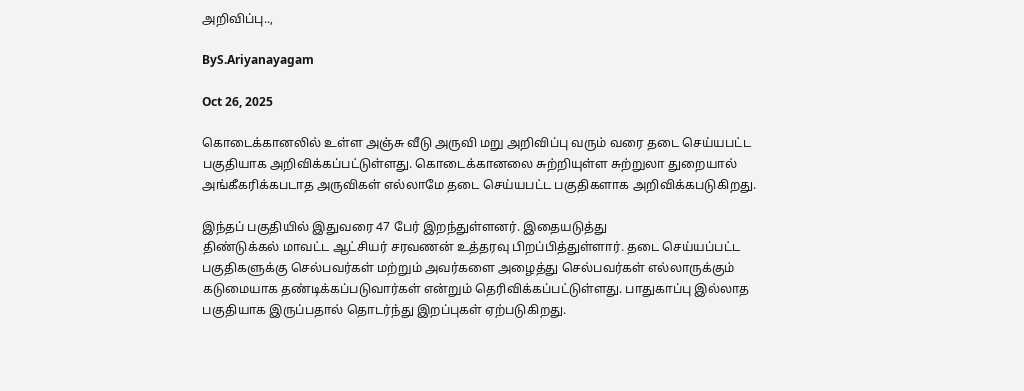அறிவிப்பு..,

ByS.Ariyanayagam

Oct 26, 2025

கொடைக்கானலில் உள்ள அஞ்சு வீடு அருவி மறு அறிவிப்பு வரும் வரை தடை செய்யபட்ட பகுதியாக அறிவிக்கப்பட்டுள்ளது. கொடைக்கானலை சுற்றியுள்ள சுற்றுலா துறையால் அங்கீகரிக்கபடாத அருவிகள் எல்லாமே தடை செய்யபட்ட பகுதிகளாக அறிவிக்கபடுகிறது.

இந்தப் பகுதியில் இதுவரை 47 பேர் இறந்துள்ளனர். இதையடுத்து
திண்டுக்கல் மாவட்ட ஆட்சியர் சரவணன் உத்தரவு பிறப்பித்துள்ளார். தடை செய்யப்பட்ட பகுதிகளுக்கு செல்பவர்கள் மற்றும் அவர்களை அழைத்து செல்பவர்கள் எல்லாருக்கும் கடுமையாக தண்டிக்கப்படுவார்கள் என்றும் தெரிவிக்கப்பட்டுள்ளது. பாதுகாப்பு இல்லாத பகுதியாக இருப்பதால் தொடர்ந்து இறப்புகள் ஏற்படுகிறது.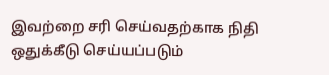இவற்றை சரி செய்வதற்காக நிதி ஒதுக்கீடு செய்யப்படும்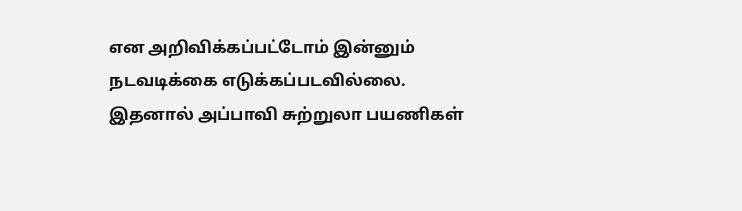என அறிவிக்கப்பட்டோம் இன்னும் நடவடிக்கை எடுக்கப்படவில்லை. இதனால் அப்பாவி சுற்றுலா பயணிகள்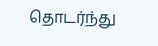தொடர்ந்து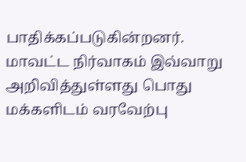பாதிக்கப்படுகின்றனர். மாவட்ட நிர்வாகம் இவ்வாறு அறிவித்துள்ளது பொது மக்களிடம் வரவேற்பு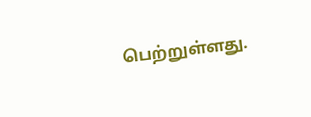பெற்றுள்ளது.